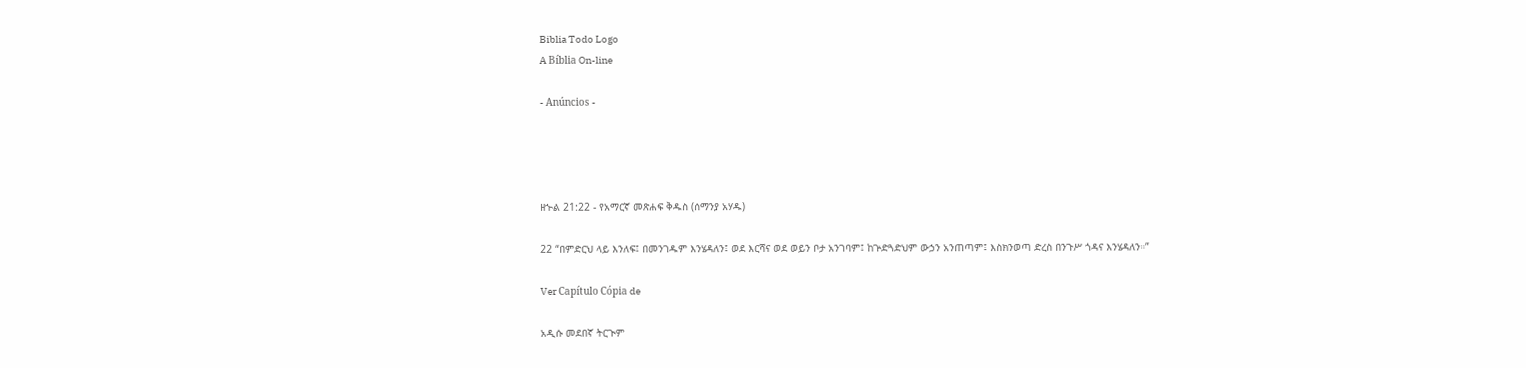Biblia Todo Logo
A Bíblia On-line

- Anúncios -




ዘኍል 21:22 - የአማርኛ መጽሐፍ ቅዱስ (ሰማንያ አሃዱ)

22 “በምድርህ ላይ እንለፍ፤ በመንገዱም እንሄዳለን፤ ወደ እርሻና ወደ ወይን ቦታ አንገባም፤ ከጕድጓድህም ውኃን አንጠጣም፤ እስክንወጣ ድረስ በንጉሥ ጎዳና እንሄዳለን።”

Ver Capítulo Cópia de

አዲሱ መደበኛ ትርጒም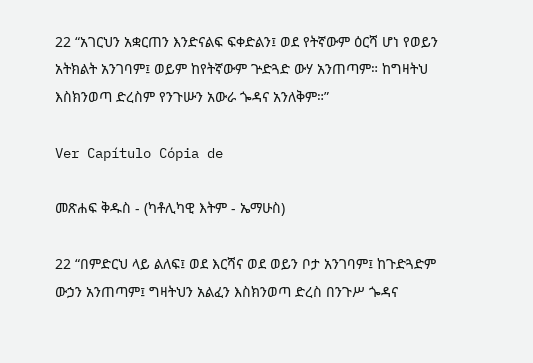22 “አገርህን አቋርጠን እንድናልፍ ፍቀድልን፤ ወደ የትኛውም ዕርሻ ሆነ የወይን አትክልት አንገባም፤ ወይም ከየትኛውም ጕድጓድ ውሃ አንጠጣም። ከግዛትህ እስክንወጣ ድረስም የንጉሡን አውራ ጐዳና አንለቅም።”

Ver Capítulo Cópia de

መጽሐፍ ቅዱስ - (ካቶሊካዊ እትም - ኤማሁስ)

22 “በምድርህ ላይ ልለፍ፤ ወደ እርሻና ወደ ወይን ቦታ አንገባም፤ ከጉድጓድም ውኃን አንጠጣም፤ ግዛትህን አልፈን እስክንወጣ ድረስ በንጉሥ ጐዳና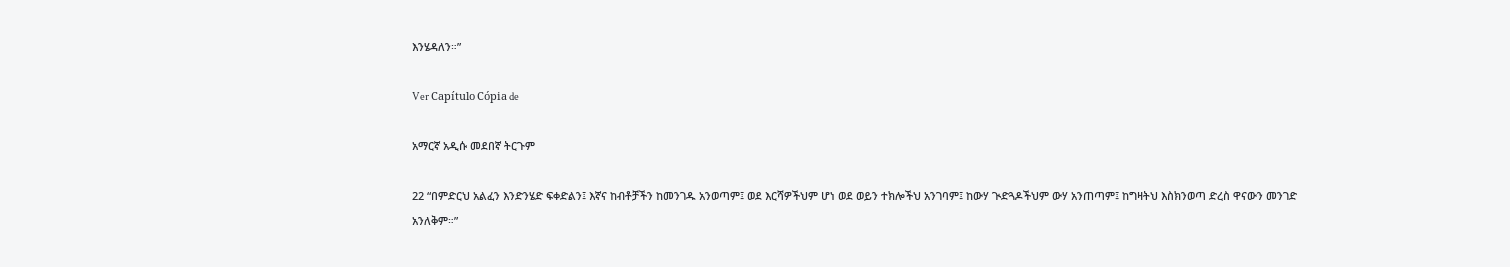እንሄዳለን።”

Ver Capítulo Cópia de

አማርኛ አዲሱ መደበኛ ትርጉም

22 “በምድርህ አልፈን እንድንሄድ ፍቀድልን፤ እኛና ከብቶቻችን ከመንገዱ አንወጣም፤ ወደ እርሻዎችህም ሆነ ወደ ወይን ተክሎችህ አንገባም፤ ከውሃ ጒድጓዶችህም ውሃ አንጠጣም፤ ከግዛትህ እስክንወጣ ድረስ ዋናውን መንገድ አንለቅም።”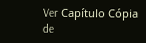Ver Capítulo Cópia de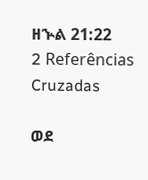ዘኍል 21:22
2 Referências Cruzadas

ወደ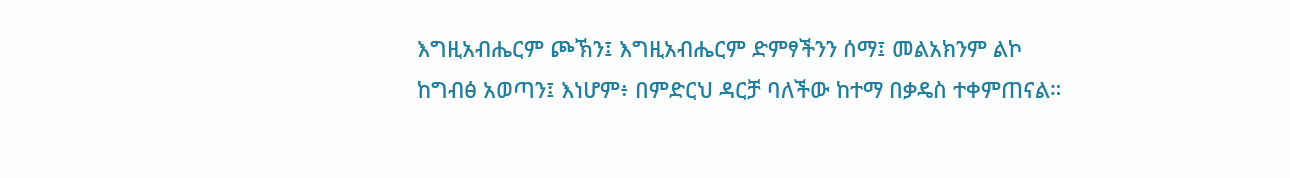እግዚአብሔርም ጮኽን፤ እግዚአብሔርም ድምፃችንን ሰማ፤ መልአክንም ልኮ ከግብፅ አወጣን፤ እነሆም፥ በምድርህ ዳርቻ ባለችው ከተማ በቃዴስ ተቀምጠናል።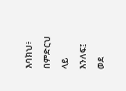እባክህ፥ በምድርህ ላይ እንለፍ፤ ወደ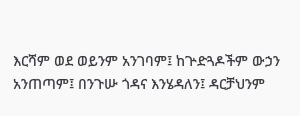እርሻም ወደ ወይንም አንገባም፤ ከጕድጓዶችም ውኃን አንጠጣም፤ በንጉሡ ጎዳና እንሄዳለን፤ ዳርቻህንም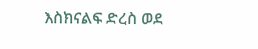እስክናልፍ ድረስ ወደ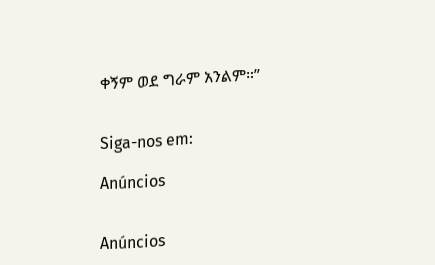ቀኝም ወደ ግራም አንልም።”


Siga-nos em:

Anúncios


Anúncios